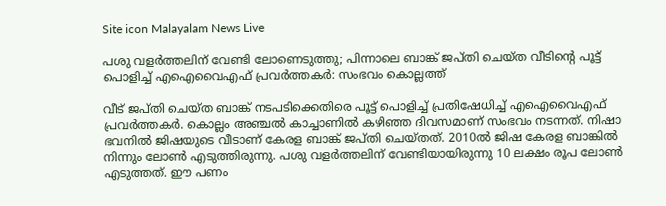Site icon Malayalam News Live

പശു വളർത്തലിന് വേണ്ടി ലോണെടുത്തു; പിന്നാലെ ബാങ്ക് ജപ്തി ചെയ്ത വീടിന്റെ പൂട്ട് പൊളിച്ച് എഐവൈഎഫ് പ്രവര്‍ത്തകര്‍: സംഭവം കൊല്ലത്ത്

വീട് ജപ്തി ചെയ്ത ബാങ്ക് നടപടിക്കെതിരെ പൂട്ട് പൊളിച്ച് പ്രതിഷേധിച്ച് എഐവൈഎഫ് പ്രവര്‍ത്തകര്‍. കൊല്ലം അഞ്ചല്‍ കാച്ചാണില്‍ കഴിഞ്ഞ ദിവസമാണ് സംഭവം നടന്നത്. നിഷാ ഭവനില്‍ ജിഷയുടെ വീടാണ് കേരള ബാങ്ക് ജപ്തി ചെയ്തത്. 2010ല്‍ ജിഷ കേരള ബാങ്കില്‍ നിന്നും ലോണ്‍ എടുത്തിരുന്നു. പശു വളര്‍ത്തലിന് വേണ്ടിയായിരുന്നു 10 ലക്ഷം രൂപ ലോണ്‍ എടുത്തത്. ഈ പണം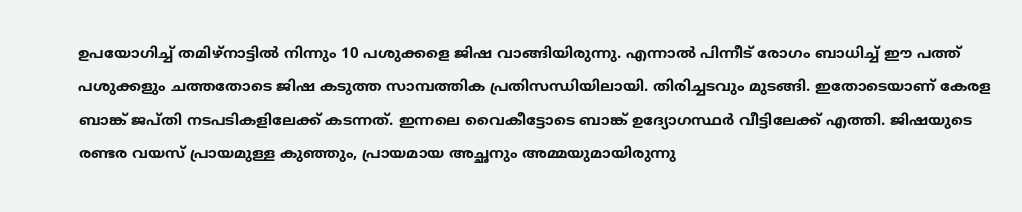ഉപയോഗിച്ച് തമിഴ്‌നാട്ടില്‍ നിന്നും 10 പശുക്കളെ ജിഷ വാങ്ങിയിരുന്നു. എന്നാല്‍ പിന്നീട് രോഗം ബാധിച്ച് ഈ പത്ത് പശുക്കളും ചത്തതോടെ ജിഷ കടുത്ത സാമ്പത്തിക പ്രതിസന്ധിയിലായി. തിരിച്ചടവും മുടങ്ങി. ഇതോടെയാണ് കേരള ബാങ്ക് ജപ്തി നടപടികളിലേക്ക് കടന്നത്. ഇന്നലെ വൈകീട്ടോടെ ബാങ്ക് ഉദ്യോഗസ്ഥര്‍ വീട്ടിലേക്ക് എത്തി. ജിഷയുടെ രണ്ടര വയസ് പ്രായമുള്ള കുഞ്ഞും, പ്രായമായ അച്ഛനും അമ്മയുമായിരുന്നു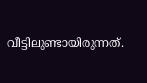വീട്ടിലുണ്ടായിരുന്നത്.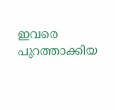ഇവരെ പുറത്താക്കിയ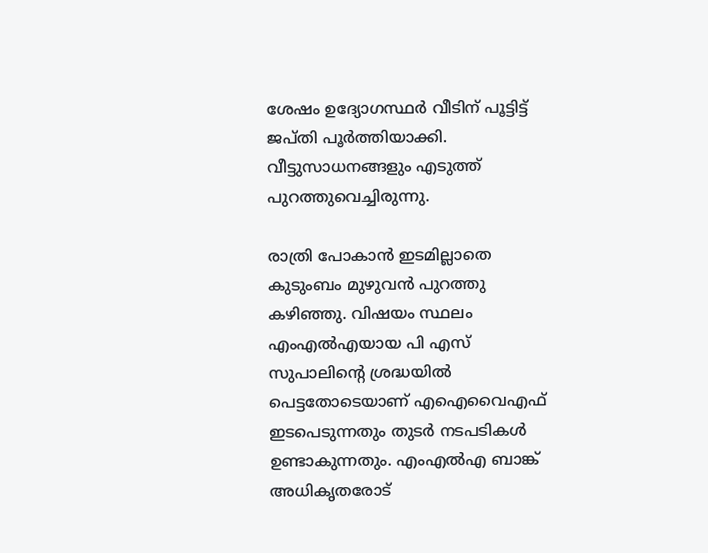ശേഷം ഉദ്യോഗസ്ഥര്‍ വീടിന് പൂട്ടിട്ട് ജപ്തി പൂര്‍ത്തിയാക്കി. വീട്ടുസാധനങ്ങളും എടുത്ത് പുറത്തുവെച്ചിരുന്നു.

രാത്രി പോകാന്‍ ഇടമില്ലാതെ കുടുംബം മുഴുവന്‍ പുറത്തു കഴിഞ്ഞു. വിഷയം സ്ഥലം എംഎല്‍എയായ പി എസ് സുപാലിന്റെ ശ്രദ്ധയില്‍ പെട്ടതോടെയാണ് എഐവൈഎഫ് ഇടപെടുന്നതും തുടര്‍ നടപടികള്‍ ഉണ്ടാകുന്നതും. എംഎല്‍എ ബാങ്ക് അധികൃതരോട്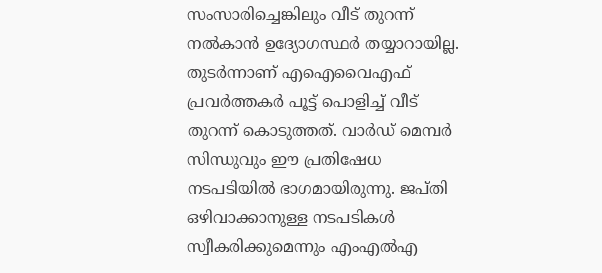സംസാരിച്ചെങ്കിലും വീട് തുറന്ന് നല്‍കാന്‍ ഉദ്യോഗസ്ഥര്‍ തയ്യാറായില്ല. തുടര്‍ന്നാണ് എഐവൈഎഫ് പ്രവര്‍ത്തകര്‍ പൂട്ട് പൊളിച്ച് വീട് തുറന്ന് കൊടുത്തത്. വാര്‍ഡ് മെമ്പര്‍ സിന്ധുവും ഈ പ്രതിഷേധ നടപടിയില്‍ ഭാഗമായിരുന്നു. ജപ്തി ഒഴിവാക്കാനുള്ള നടപടികള്‍ സ്വീകരിക്കുമെന്നും എംഎല്‍എ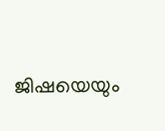ജിഷയെയും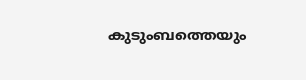കുടുംബത്തെയും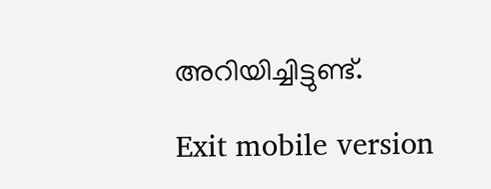അറിയിച്ചിട്ടുണ്ട്.

Exit mobile version